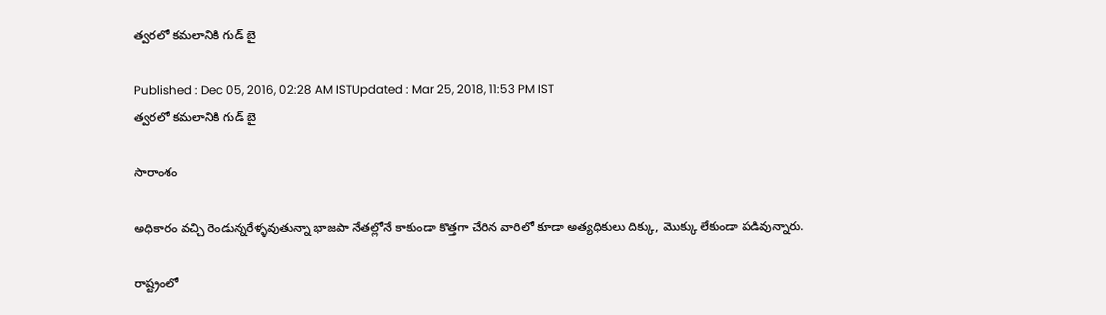త్వరలో కమలానికి గుడ్ బై

Published : Dec 05, 2016, 02:28 AM ISTUpdated : Mar 25, 2018, 11:53 PM IST
త్వరలో కమలానికి గుడ్ బై

సారాంశం

అధికారం వచ్చి రెండున్నరేళ్ళవుతున్నా భాజపా నేతల్లోనే కాకుండా కొత్తగా చేరిన వారిలో కూడా అత్యధికులు దిక్కు, మొక్కు లేకుండా పడివున్నారు.

రాష్ట్రంలో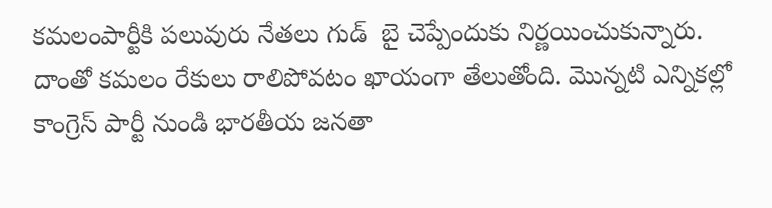కమలంపార్టీకి పలువురు నేతలు గుడ్  బై చెప్పేందుకు నిర్ణయించుకున్నారు. దాంతో కమలం రేకులు రాలిపోవటం ఖాయంగా తేలుతోంది. మొన్నటి ఎన్నికల్లో కాంగ్రెస్ పార్టీ నుండి భారతీయ జనతా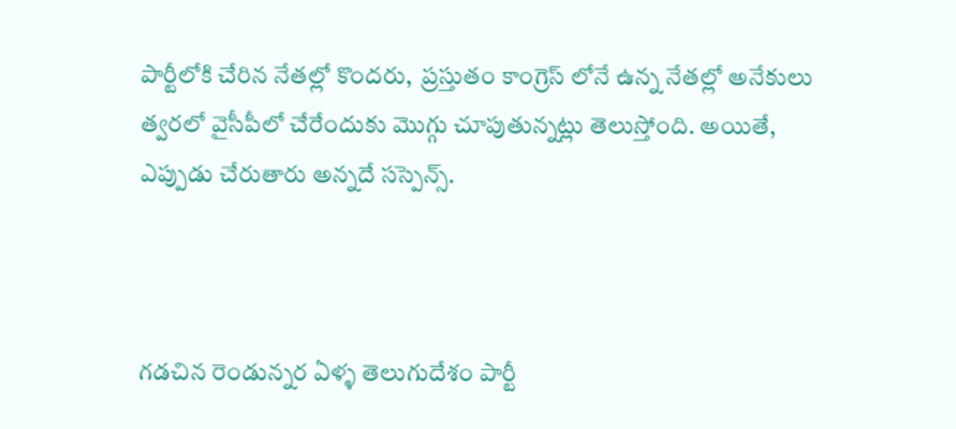పార్టీలోకి చేరిన నేతల్లో కొందరు,  ప్రస్తుతం కాంగ్రెస్ లోనే ఉన్న నేతల్లో అనేకులు త్వరలో వైసీపీలో చేరేందుకు మొగ్గు చూపుతున్నట్లు తెలుస్తోంది. అయితే, ఎప్పుడు చేరుతారు అన్నదే సస్పెన్స్.



గడచిన రెండున్నర ఏళ్ళ తెలుగుదేశం పార్టీ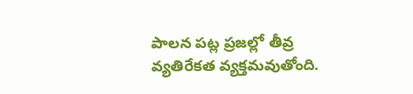పాలన పట్ల ప్రజల్లో తీవ్ర వ్యతిరేకత వ్యక్తమవుతోంది.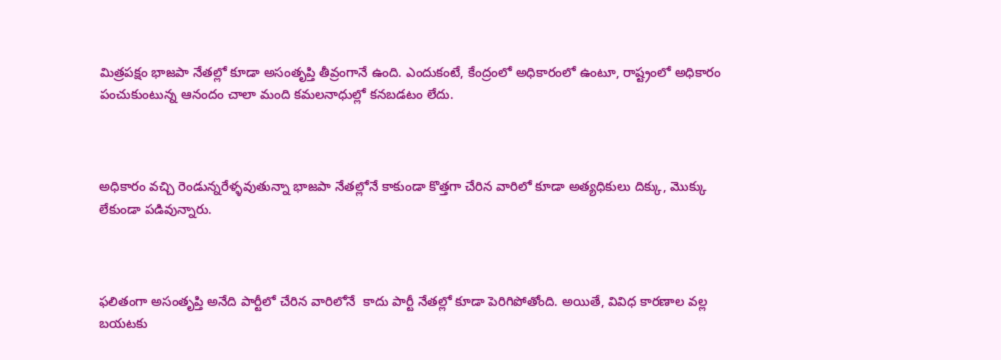మిత్రపక్షం భాజపా నేతల్లో కూడా అసంతృప్తి తీవ్రంగానే ఉంది. ఎందుకంటే, కేంద్రంలో అధికారంలో ఉంటూ, రాష్ట్రంలో అధికారం పంచుకుంటున్న ఆనందం చాలా మంది కమలనాధుల్లో కనబడటం లేదు.



అధికారం వచ్చి రెండున్నరేళ్ళవుతున్నా భాజపా నేతల్లోనే కాకుండా కొత్తగా చేరిన వారిలో కూడా అత్యధికులు దిక్కు, మొక్కు లేకుండా పడివున్నారు.



ఫలితంగా అసంతృప్తి అనేది పార్టీలో చేరిన వారిలోనే  కాదు పార్టీ నేతల్లో కూడా పెరిగిపోతోంది. అయితే, వివిధ కారణాల వల్ల బయటకు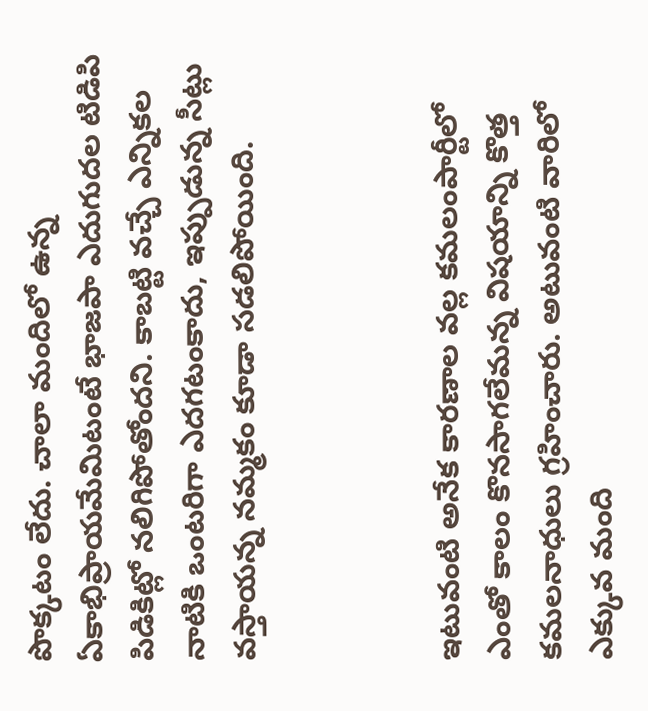పొక్కటం లేదు. చాలా మందిలో ఉన్న ఏకాభిప్రాయమేమిటంటే భాజపా ఎదుగుదల టిడిపి పిడికిట్లో నలిగిపోతోందని. కాబట్టి వచ్చే ఎన్నికల నాటికి ఒంటరిగా ఎదగటంకాదు, ఇప్పుడున్న సీట్లు వస్తాయన్న నమ్మకం కూడా సడలిపోయింది.



ఇటువంటి అనేక కారణాల వల్ల కమలంపార్టీలో ఎంతో కాలం కొనసాగలేమన్న విషయాన్ని కొత్త కమలనాధులు గ్రహించారు. అటువంటి వారిలో ఎక్కువ మంది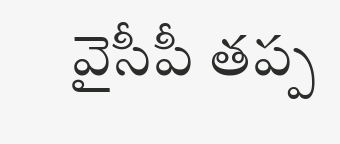వైసీపీ తప్ప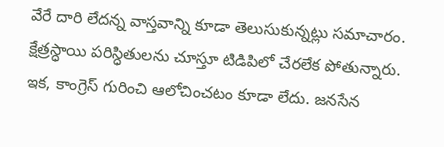వేరే దారి లేదన్న వాస్తవాన్ని కూడా తెలుసుకున్నట్లు సమాచారం. క్షేత్రస్ధాయి పరిస్ధితులను చూస్తూ టిడిపిలో చేరలేక పోతున్నారు. ఇక, కాంగ్రెస్ గురించి ఆలోచించటం కూడా లేదు. జనసేన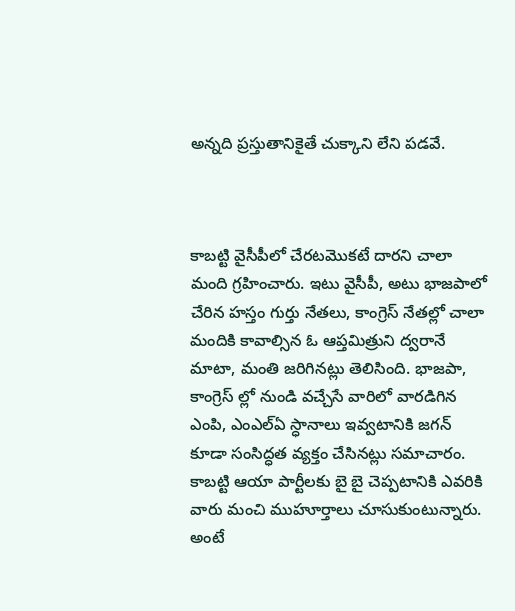అన్నది ప్రస్తుతానికైతే చుక్కాని లేని పడవే.



కాబట్టి వైసీపీలో చేరటమొకటే దారని చాలా మంది గ్రహించారు. ఇటు వైసీపీ, అటు భాజపాలో చేరిన హస్తం గుర్తు నేతలు, కాంగ్రెస్ నేతల్లో చాలా మందికి కావాల్సిన ఓ ఆప్తమిత్రుని ద్వరానే మాటా, మంతి జరిగినట్లు తెలిసింది. భాజపా, కాంగ్రెస్ ల్లో నుండి వచ్చేసే వారిలో వారడిగిన ఎంపి, ఎంఎల్ఏ స్ధానాలు ఇవ్వటానికి జగన్ కూడా సంసిద్ధత వ్యక్తం చేసినట్లు సమాచారం. కాబట్టి ఆయా పార్టీలకు బై బై చెప్పటానికి ఎవరికి వారు మంచి ముహూర్తాలు చూసుకుంటున్నారు. అంటే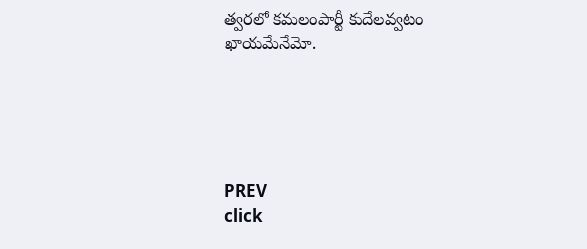త్వరలో కమలంపార్టీ కుదేలవ్వటం ఖాయమేనేమో.





PREV
click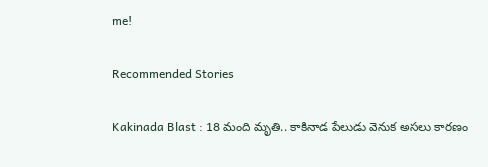me!

Recommended Stories

Kakinada Blast : 18 మంది మృతి.. కాకినాడ పేలుడు వెనుక అసలు కారణం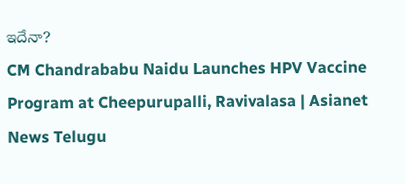ఇదేనా?
CM Chandrababu Naidu Launches HPV Vaccine Program at Cheepurupalli, Ravivalasa | Asianet News Telugu